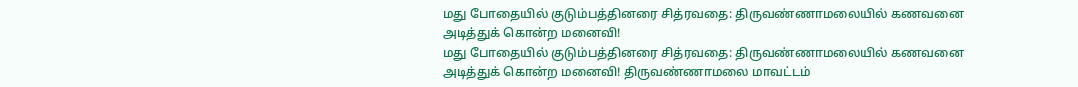மது போதையில் குடும்பத்தினரை சித்ரவதை: திருவண்ணாமலையில் கணவனை அடித்துக் கொன்ற மனைவி!
மது போதையில் குடும்பத்தினரை சித்ரவதை: திருவண்ணாமலையில் கணவனை அடித்துக் கொன்ற மனைவி! திருவண்ணாமலை மாவட்டம்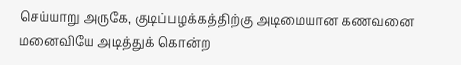செய்யாறு அருகே, குடிப்பழக்கத்திற்கு அடிமையான கணவனை மனைவியே அடித்துக் கொன்ற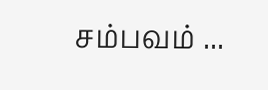சம்பவம் ...